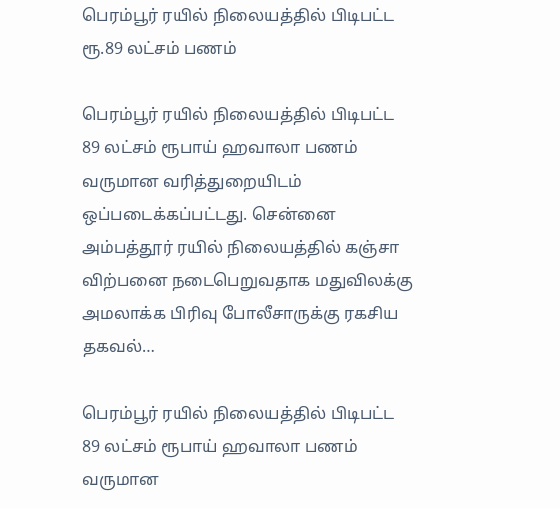பெரம்பூர் ரயில் நிலையத்தில் பிடிபட்ட ரூ.89 லட்சம் பணம்

பெரம்பூர் ரயில் நிலையத்தில் பிடிபட்ட 89 லட்சம் ரூபாய் ஹவாலா பணம் வருமான வரித்துறையிடம் ஒப்படைக்கப்பட்டது. சென்னை அம்பத்தூர் ரயில் நிலையத்தில் கஞ்சா விற்பனை நடைபெறுவதாக மதுவிலக்கு அமலாக்க பிரிவு போலீசாருக்கு ரகசிய தகவல்…

பெரம்பூர் ரயில் நிலையத்தில் பிடிபட்ட 89 லட்சம் ரூபாய் ஹவாலா பணம் வருமான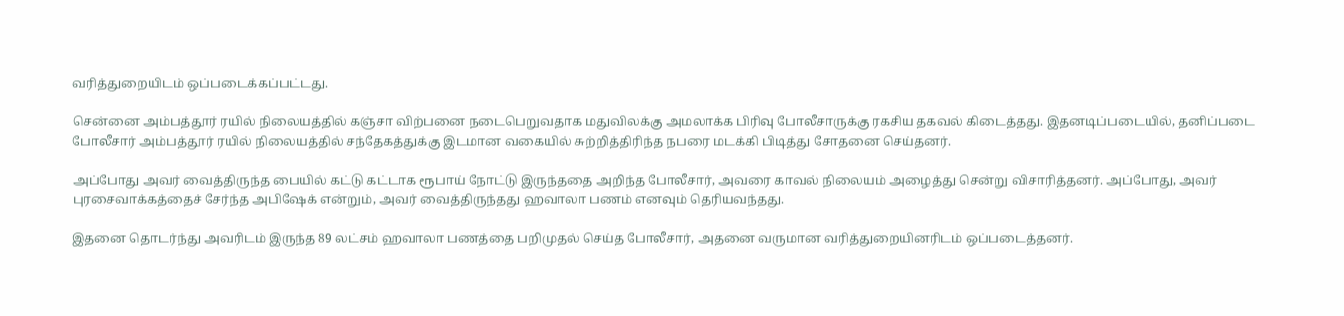வரித்துறையிடம் ஒப்படைக்கப்பட்டது.

சென்னை அம்பத்தூர் ரயில் நிலையத்தில் கஞ்சா விற்பனை நடைபெறுவதாக மதுவிலக்கு அமலாக்க பிரிவு போலீசாருக்கு ரகசிய தகவல் கிடைத்தது. இதனடிப்படையில், தனிப்படை போலீசார் அம்பத்தூர் ரயில் நிலையத்தில் சந்தேகத்துக்கு இடமான வகையில் சுற்றித்திரிந்த நபரை மடக்கி பிடித்து சோதனை செய்தனர்.

அப்போது அவர் வைத்திருந்த பையில் கட்டு கட்டாக ரூபாய் நோட்டு இருந்ததை அறிந்த போலீசார், அவரை காவல் நிலையம் அழைத்து சென்று விசாரித்தனர். அப்போது, அவர் புரசைவாக்கத்தைச் சேர்ந்த அபிஷேக் என்றும், அவர் வைத்திருந்தது ஹவாலா பணம் எனவும் தெரியவந்தது.

இதனை தொடர்ந்து அவரிடம் இருந்த 89 லட்சம் ஹவாலா பணத்தை பறிமுதல் செய்த போலீசார், அதனை வருமான வரித்துறையினரிடம் ஒப்படைத்தனர்.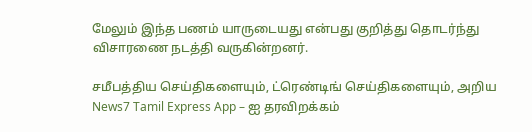மேலும் இந்த பணம் யாருடையது என்பது குறித்து தொடர்ந்து விசாரணை நடத்தி வருகின்றனர்.

சமீபத்திய செய்திகளையும், ட்ரெண்டிங் செய்திகளையும், அறிய News7 Tamil Express App – ஐ தரவிறக்கம்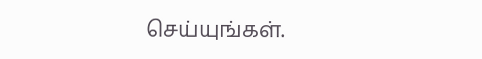செய்யுங்கள்.